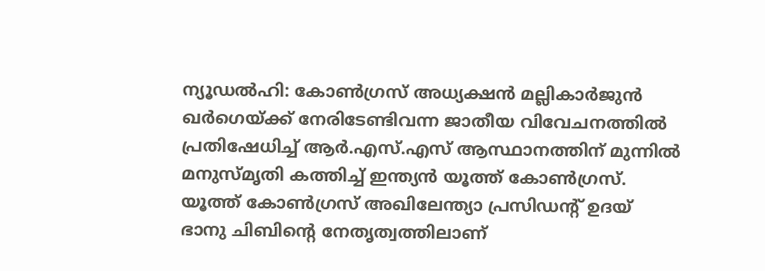ന്യൂഡൽഹി: കോൺഗ്രസ് അധ്യക്ഷൻ മല്ലികാർജുൻ ഖർഗെയ്ക്ക് നേരിടേണ്ടിവന്ന ജാതീയ വിവേചനത്തിൽ പ്രതിഷേധിച്ച് ആർ.എസ്.എസ് ആസ്ഥാനത്തിന് മുന്നിൽ മനുസ്മൃതി കത്തിച്ച് ഇന്ത്യൻ യൂത്ത് കോൺഗ്രസ്. യൂത്ത് കോൺഗ്രസ് അഖിലേന്ത്യാ പ്രസിഡന്റ് ഉദയ് ഭാനു ചിബിന്റെ നേതൃത്വത്തിലാണ്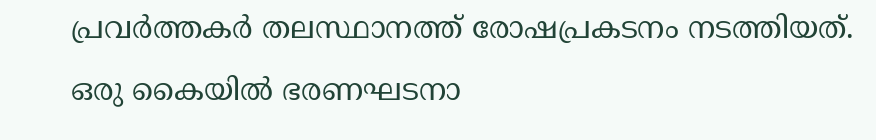പ്രവർത്തകർ തലസ്ഥാനത്ത് രോഷപ്രകടനം നടത്തിയത്. ഒരു കൈയിൽ ഭരണഘടനാ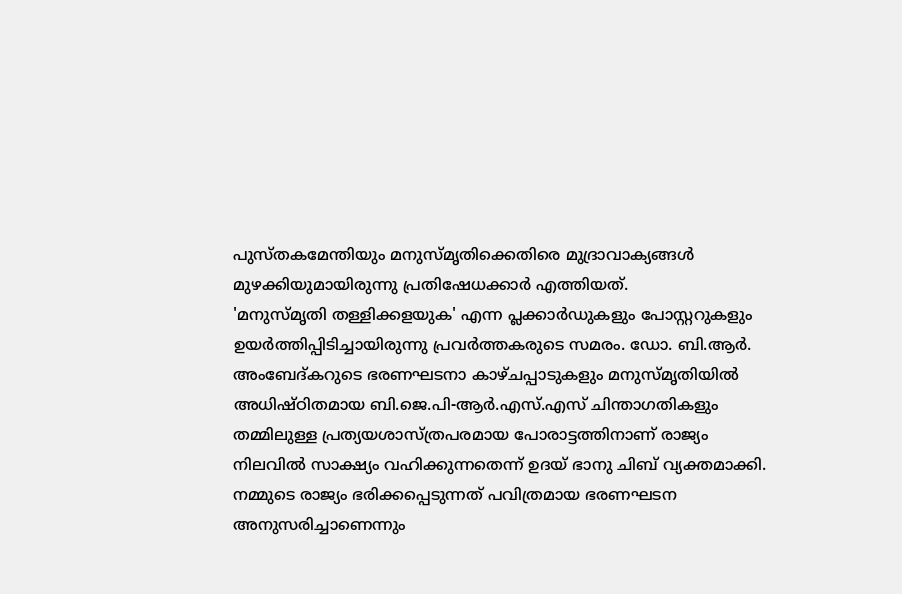പുസ്തകമേന്തിയും മനുസ്മൃതിക്കെതിരെ മുദ്രാവാക്യങ്ങൾ മുഴക്കിയുമായിരുന്നു പ്രതിഷേധക്കാർ എത്തിയത്.
'മനുസ്മൃതി തള്ളിക്കളയുക' എന്ന പ്ലക്കാർഡുകളും പോസ്റ്ററുകളും ഉയർത്തിപ്പിടിച്ചായിരുന്നു പ്രവർത്തകരുടെ സമരം. ഡോ. ബി.ആർ. അംബേദ്കറുടെ ഭരണഘടനാ കാഴ്ചപ്പാടുകളും മനുസ്മൃതിയിൽ അധിഷ്ഠിതമായ ബി.ജെ.പി-ആർ.എസ്.എസ് ചിന്താഗതികളും തമ്മിലുള്ള പ്രത്യയശാസ്ത്രപരമായ പോരാട്ടത്തിനാണ് രാജ്യം നിലവിൽ സാക്ഷ്യം വഹിക്കുന്നതെന്ന് ഉദയ് ഭാനു ചിബ് വ്യക്തമാക്കി. നമ്മുടെ രാജ്യം ഭരിക്കപ്പെടുന്നത് പവിത്രമായ ഭരണഘടന അനുസരിച്ചാണെന്നും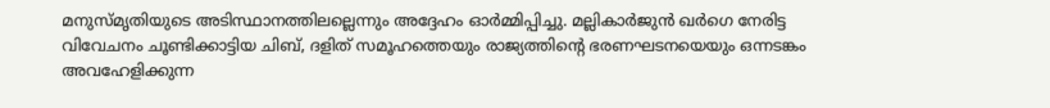മനുസ്മൃതിയുടെ അടിസ്ഥാനത്തിലല്ലെന്നും അദ്ദേഹം ഓർമ്മിപ്പിച്ചു. മല്ലികാർജുൻ ഖർഗെ നേരിട്ട വിവേചനം ചൂണ്ടിക്കാട്ടിയ ചിബ്, ദളിത് സമൂഹത്തെയും രാജ്യത്തിന്റെ ഭരണഘടനയെയും ഒന്നടങ്കം അവഹേളിക്കുന്ന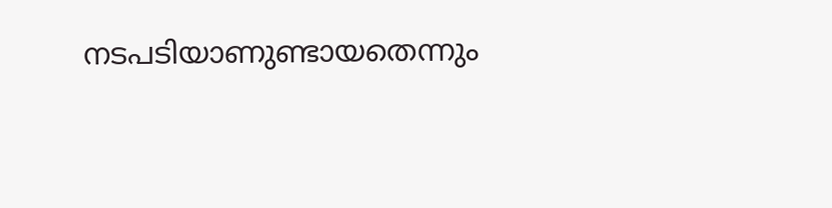നടപടിയാണുണ്ടായതെന്നും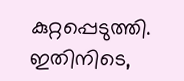കുറ്റപ്പെടുത്തി. ഇതിനിടെ,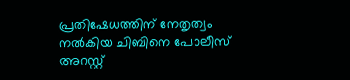പ്രതിഷേധത്തിന് നേതൃത്വം നൽകിയ ചിബിനെ പോലീസ് അറസ്റ്റ്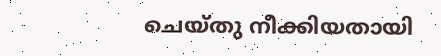ചെയ്തു നീക്കിയതായി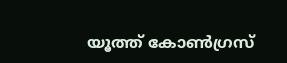യൂത്ത് കോൺഗ്രസ്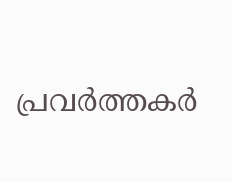പ്രവർത്തകർ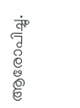ആരോപിച്ചു.